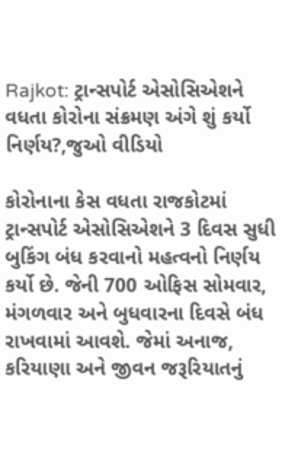Rajkot: ટ્રાન્સપોર્ટ એસોસિએશને વધતા કોરોના સંક્રમણ અંગે શું કર્યો નિર્ણય?,જુઓ વીડિયો

કોરોનાના કેસ વધતા રાજકોટમાં ટ્રાન્સપોર્ટ એસોસિએશને 3 દિવસ સુધી બુકિંગ બંધ કરવાનો મહત્વનો નિર્ણય કર્યો છે. જેની 700 ઓફિસ સોમવાર, મંગળવાર અને બુધવારના દિવસે બંધ રાખવામાં આવશે. જેમાં અનાજ, કરિયાણા અને જીવન જરૂરિયાતનું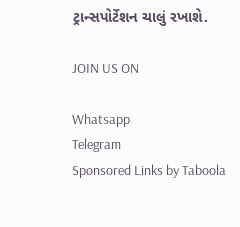ટ્રાન્સપોર્ટેશન ચાલું રખાશે.

JOIN US ON

Whatsapp
Telegram
Sponsored Links by Taboola